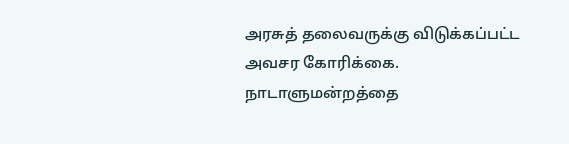அரசுத் தலைவருக்கு விடுக்கப்பட்ட அவசர கோரிக்கை. நாடாளுமன்றத்தை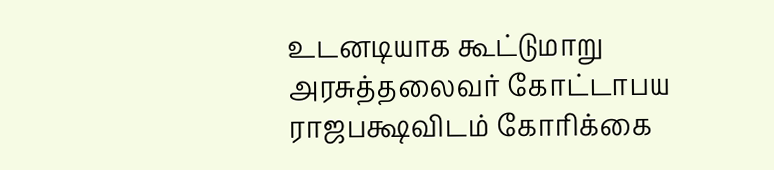உடனடியாக கூட்டுமாறு அரசுத்தலைவர் கோட்டாபய ராஜபக்ஷவிடம் கோரிக்கை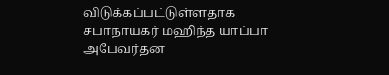விடுக்கப்பட்டுள்ளதாக சபாநாயகர் மஹிந்த யாப்பா அபேவர்தன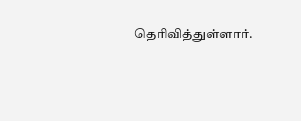தெரிவித்துள்ளார்.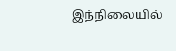இந்நிலையில்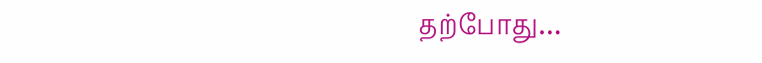தற்போது…